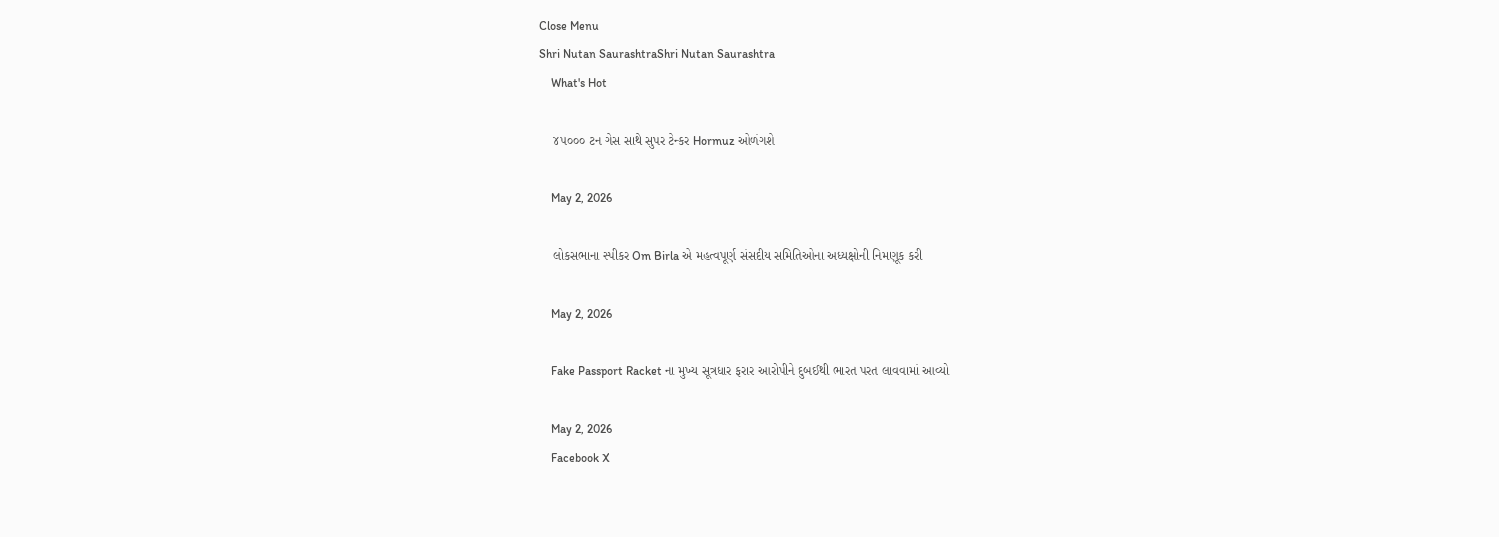Close Menu
Shri Nutan SaurashtraShri Nutan Saurashtra
    What's Hot

    ૪૫૦૦૦ ટન ગેસ સાથે સુપર ટેન્કર Hormuz ઓળંગશે

    May 2, 2026

    લોકસભાના સ્પીકર Om Birla એ મહત્વપૂર્ણ સંસદીય સમિતિઓના અધ્યક્ષોની નિમણૂક કરી

    May 2, 2026

    Fake Passport Racket ના મુખ્ય સૂત્રધાર ફરાર આરોપીને દુબઈથી ભારત પરત લાવવામાં આવ્યો

    May 2, 2026
    Facebook X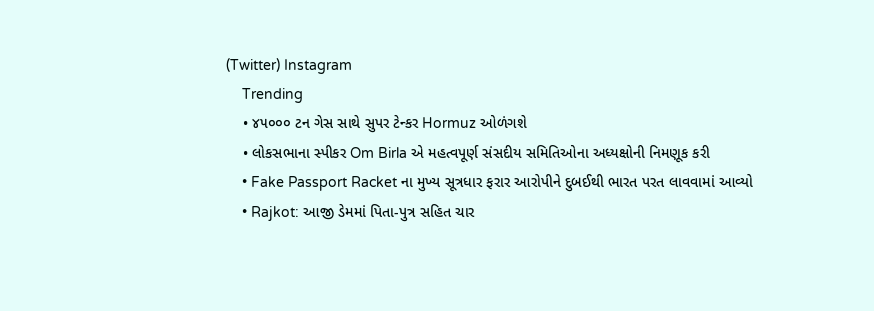(Twitter) Instagram
    Trending
    • ૪૫૦૦૦ ટન ગેસ સાથે સુપર ટેન્કર Hormuz ઓળંગશે
    • લોકસભાના સ્પીકર Om Birla એ મહત્વપૂર્ણ સંસદીય સમિતિઓના અધ્યક્ષોની નિમણૂક કરી
    • Fake Passport Racket ના મુખ્ય સૂત્રધાર ફરાર આરોપીને દુબઈથી ભારત પરત લાવવામાં આવ્યો
    • Rajkot: આજી ડેમમાં પિતા-પુત્ર સહિત ચાર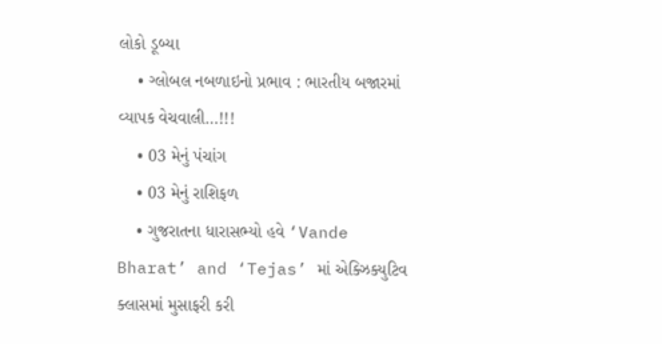લોકો ડૂબ્યા
    • ગ્લોબલ નબળાઇનો પ્રભાવ : ભારતીય બજારમાં વ્યાપક વેચવાલી…!!!
    • 03 મેનું પંચાંગ
    • 03 મેનું રાશિફળ
    • ગુજરાતના ધારાસભ્યો હવે ‘Vande Bharat’ and ‘Tejas’ માં એક્ઝિક્યુટિવ ક્લાસમાં મુસાફરી કરી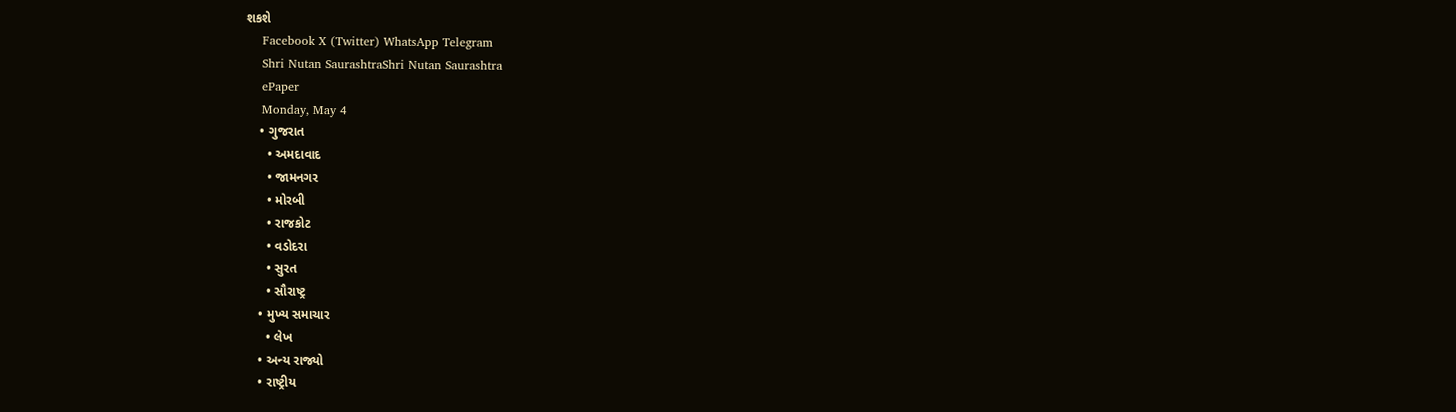શકશે
    Facebook X (Twitter) WhatsApp Telegram
    Shri Nutan SaurashtraShri Nutan Saurashtra
    ePaper
    Monday, May 4
    • ગુજરાત
      • અમદાવાદ
      • જામનગર
      • મોરબી
      • રાજકોટ
      • વડોદરા
      • સુરત
      • સૌરાષ્ટ્ર
    • મુખ્ય સમાચાર
      • લેખ
    • અન્ય રાજ્યો
    • રાષ્ટ્રીય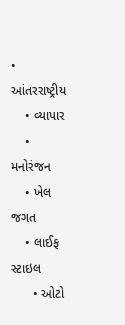• આંતરરાષ્ટ્રીય
    • વ્યાપાર
    • મનોરંજન
    • ખેલ જગત
    • લાઈફ સ્ટાઇલ
      • ઓટો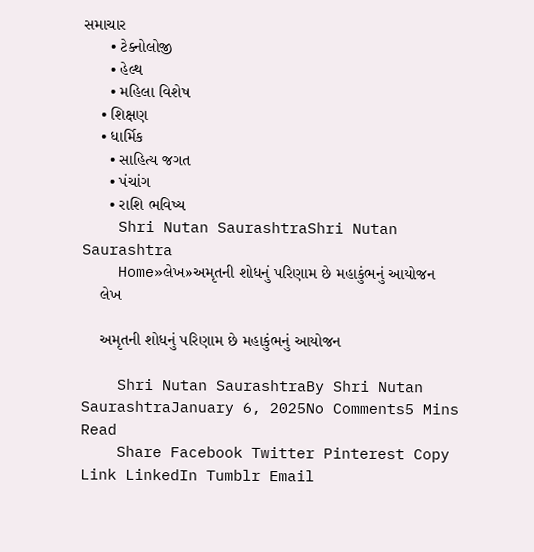સમાચાર
      • ટેક્નોલોજી
      • હેલ્થ
      • મહિલા વિશેષ
    • શિક્ષણ
    • ધાર્મિક
      • સાહિત્ય જગત
      • પંચાંગ
      • રાશિ ભવિષ્ય
    Shri Nutan SaurashtraShri Nutan Saurashtra
    Home»લેખ»અમૃતની શોધનું પરિણામ છે મહાકુંભનું આયોજન
    લેખ

    અમૃતની શોધનું પરિણામ છે મહાકુંભનું આયોજન

    Shri Nutan SaurashtraBy Shri Nutan SaurashtraJanuary 6, 2025No Comments5 Mins Read
    Share Facebook Twitter Pinterest Copy Link LinkedIn Tumblr Email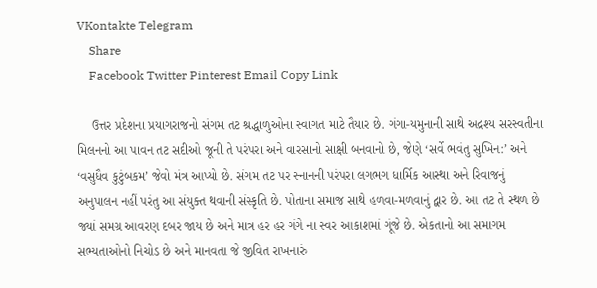VKontakte Telegram
    Share
    Facebook Twitter Pinterest Email Copy Link

    ઉત્તર પ્રદેશના પ્રયાગરાજનો સંગમ તટ શ્રદ્ધાળુઓના સ્વાગત માટે તૈયાર છે. ગંગા-યમુનાની સાથે અદ્રશ્ય સરસ્વતીના મિલનનો આ પાવન તટ સદીઓ જૂની તે પરંપરા અને વારસાનો સાક્ષી બનવાનો છે, જેણે ‘સર્વે ભવંતુ સુખિન:’ અને ‘વસુધૈવ કુટુંબકમ’ જેવો મંત્ર આપ્યો છે. સંગમ તટ પર સ્નાનની પરંપરા લગભગ ધાર્મિક આસ્થા અને રિવાજનું અનુપાલન નહીં પરંતુ આ સંયુક્ત થવાની સંસ્કૃતિ છે. પોતાના સમાજ સાથે હળવા-મળવાનું દ્વાર છે. આ તટ તે સ્થળ છે જ્યાં સમગ્ર આવરણ દબર જાય છે અને માત્ર હર હર ગંગે ના સ્વર આકાશમાં ગૂંજે છે. એકતાનો આ સમાગમ સભ્યતાઓનો નિચોડ છે અને માનવતા જે જીવિત રાખનારું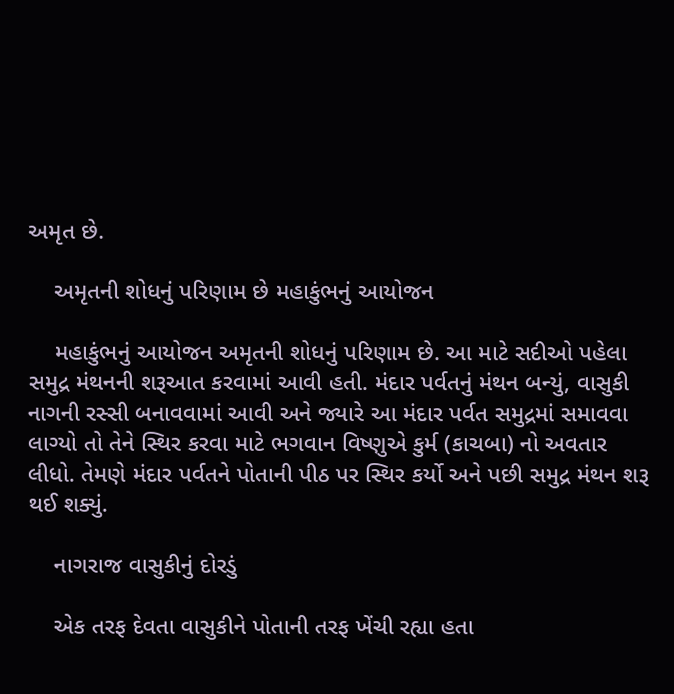અમૃત છે.

    અમૃતની શોધનું પરિણામ છે મહાકુંભનું આયોજન

    મહાકુંભનું આયોજન અમૃતની શોધનું પરિણામ છે. આ માટે સદીઓ પહેલા સમુદ્ર મંથનની શરૂઆત કરવામાં આવી હતી. મંદાર પર્વતનું મંથન બન્યું, વાસુકી નાગની રસ્સી બનાવવામાં આવી અને જ્યારે આ મંદાર પર્વત સમુદ્રમાં સમાવવા લાગ્યો તો તેને સ્થિર કરવા માટે ભગવાન વિષ્ણુએ કુર્મ (કાચબા) નો અવતાર લીધો. તેમણે મંદાર પર્વતને પોતાની પીઠ પર સ્થિર કર્યો અને પછી સમુદ્ર મંથન શરૂ થઈ શક્યું.

    નાગરાજ વાસુકીનું દોરડું

    એક તરફ દેવતા વાસુકીને પોતાની તરફ ખેંચી રહ્યા હતા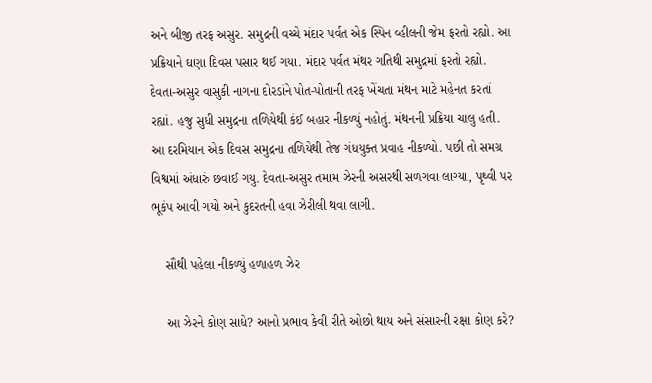અને બીજી તરફ અસુર. સમુદ્રની વચ્ચે મંદાર પર્વત એક સ્પિન વ્હીલની જેમ ફરતો રહ્યો. આ પ્રક્રિયાને ઘણા દિવસ પસાર થઈ ગયા. મંદાર પર્વત મંથર ગતિથી સમુદ્રમાં ફરતો રહ્યો. દેવતા-અસુર વાસુકી નાગના દોરડાંને પોત-પોતાની તરફ ખેંચતા મંથન માટે મહેનત કરતાં રહ્યાં. હજુ સુધી સમુદ્રના તળિયેથી કંઈ બહાર નીકળ્યું નહોતું. મંથનની પ્રક્રિયા ચાલુ હતી. આ દરમિયાન એક દિવસ સમુદ્રના તળિયેથી તેજ ગંધયુક્ત પ્રવાહ નીકળ્યો. પછી તો સમગ્ર વિશ્વમાં અંધારું છવાઈ ગયુ. દેવતા-અસુર તમામ ઝેરની અસરથી સળગવા લાગ્યા, પૃથ્વી પર ભૂકંપ આવી ગયો અને કુદરતની હવા ઝેરીલી થવા લાગી.

    સૌથી પહેલા નીકળ્યું હળાહળ ઝેર

    આ ઝેરને કોણ સાધે? આનો પ્રભાવ કેવી રીતે ઓછો થાય અને સંસારની રક્ષા કોણ કરે?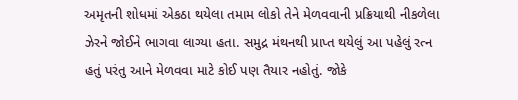અમૃતની શોધમાં એકઠા થયેલા તમામ લોકો તેને મેળવવાની પ્રક્રિયાથી નીકળેલા ઝેરને જોઈને ભાગવા લાગ્યા હતા. સમુદ્ર મંથનથી પ્રાપ્ત થયેલું આ પહેલું રત્ન હતું પરંતુ આને મેળવવા માટે કોઈ પણ તૈયાર નહોતું. જોકે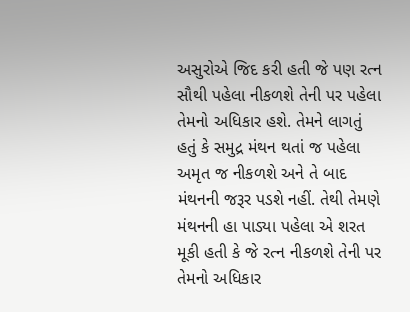અસુરોએ જિદ કરી હતી જે પણ રત્ન સૌથી પહેલા નીકળશે તેની પર પહેલા તેમનો અધિકાર હશે. તેમને લાગતું હતું કે સમુદ્ર મંથન થતાં જ પહેલા અમૃત જ નીકળશે અને તે બાદ મંથનની જરૂર પડશે નહીં. તેથી તેમણે મંથનની હા પાડ્યા પહેલા એ શરત મૂકી હતી કે જે રત્ન નીકળશે તેની પર તેમનો અધિકાર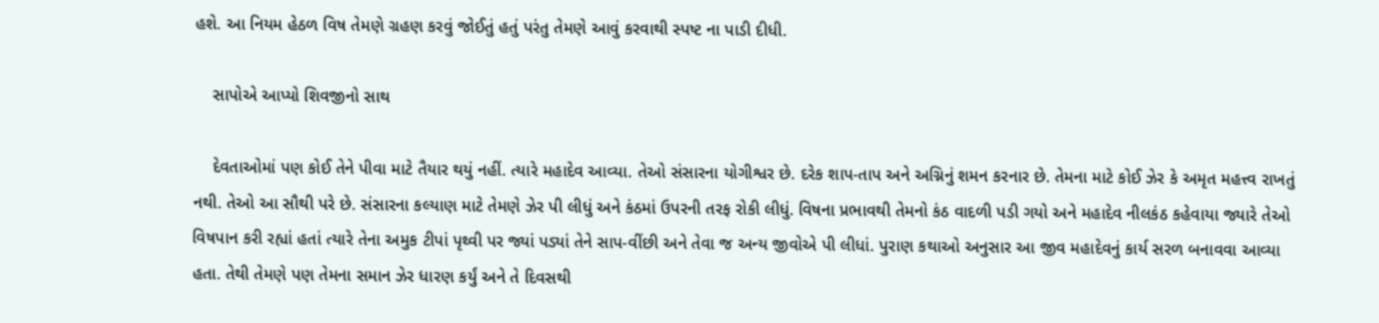હશે. આ નિયમ હેઠળ વિષ તેમણે ગ્રહણ કરવું જોઈતું હતું પરંતુ તેમણે આવું કરવાથી સ્પષ્ટ ના પાડી દીધી.

    સાપોએ આપ્યો શિવજીનો સાથ

    દેવતાઓમાં પણ કોઈ તેને પીવા માટે તૈયાર થયું નહીં. ત્યારે મહાદેવ આવ્યા. તેઓ સંસારના યોગીશ્વર છે. દરેક શાપ-તાપ અને અગ્નિનું શમન કરનાર છે. તેમના માટે કોઈ ઝેર કે અમૃત મહત્ત્વ રાખતું નથી. તેઓ આ સૌથી પરે છે. સંસારના કલ્યાણ માટે તેમણે ઝેર પી લીધું અને કંઠમાં ઉપરની તરફ રોકી લીધું. વિષના પ્રભાવથી તેમનો કંઠ વાદળી પડી ગયો અને મહાદેવ નીલકંઠ કહેવાયા જ્યારે તેઓ વિષપાન કરી રહ્યાં હતાં ત્યારે તેના અમુક ટીપાં પૃથ્વી પર જ્યાં પડ્યાં તેને સાપ-વીંછી અને તેવા જ અન્ય જીવોએ પી લીધાં. પુરાણ કથાઓ અનુસાર આ જીવ મહાદેવનું કાર્ય સરળ બનાવવા આવ્યા હતા. તેથી તેમણે પણ તેમના સમાન ઝેર ધારણ કર્યું અને તે દિવસથી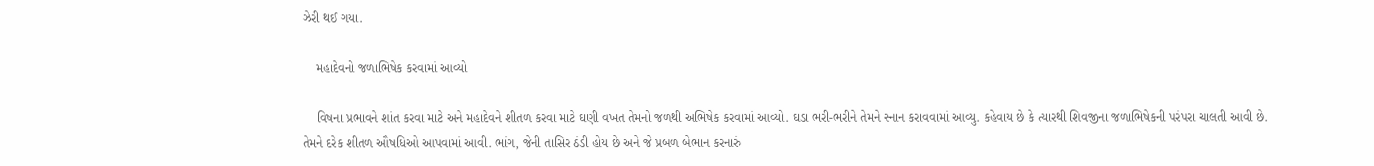ઝેરી થઈ ગયા.

    મહાદેવનો જળાભિષેક કરવામાં આવ્યો

    વિષના પ્રભાવને શાંત કરવા માટે અને મહાદેવને શીતળ કરવા માટે ઘણી વખત તેમનો જળથી અભિષેક કરવામાં આવ્યો. ઘડા ભરી-ભરીને તેમને સ્નાન કરાવવામાં આવ્યુ. કહેવાય છે કે ત્યારથી શિવજીના જળાભિષેકની પરંપરા ચાલતી આવી છે. તેમને દરેક શીતળ ઔષધિઓ આપવામાં આવી. ભાંગ, જેની તાસિર ઠંડી હોય છે અને જે પ્રબળ બેભાન કરનારું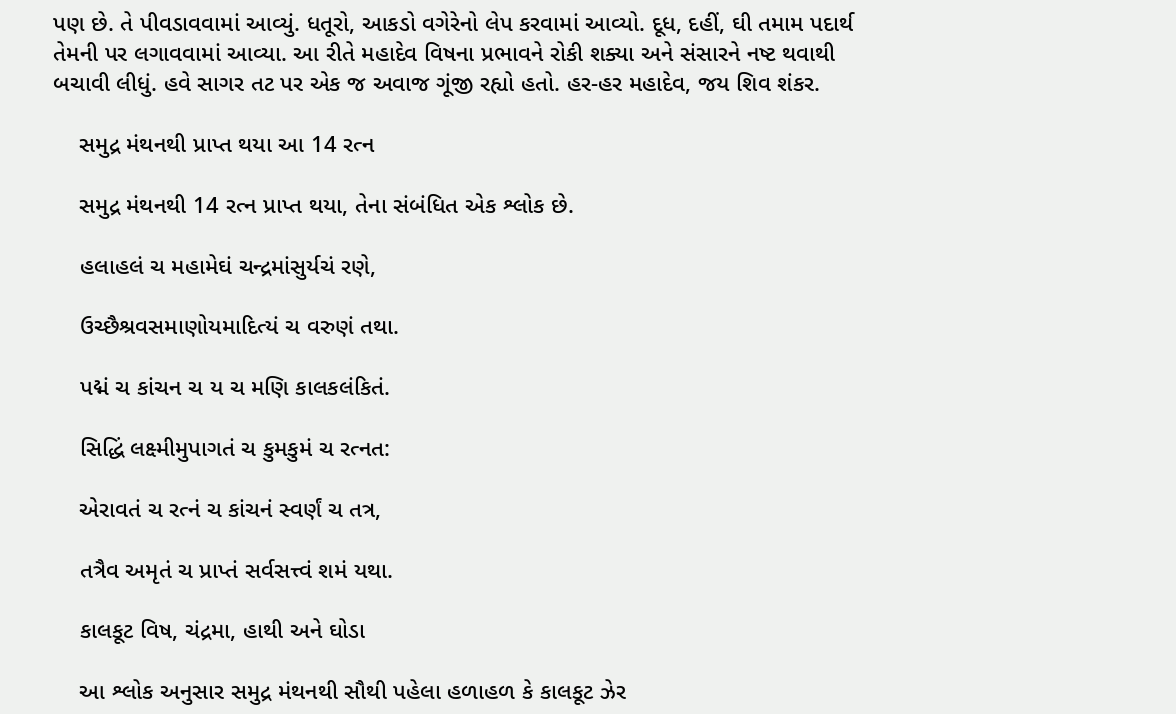પણ છે. તે પીવડાવવામાં આવ્યું. ધતૂરો, આકડો વગેરેનો લેપ કરવામાં આવ્યો. દૂધ, દહીં, ઘી તમામ પદાર્થ તેમની પર લગાવવામાં આવ્યા. આ રીતે મહાદેવ વિષના પ્રભાવને રોકી શક્યા અને સંસારને નષ્ટ થવાથી બચાવી લીધું. હવે સાગર તટ પર એક જ અવાજ ગૂંજી રહ્યો હતો. હર-હર મહાદેવ, જય શિવ શંકર.

    સમુદ્ર મંથનથી પ્રાપ્ત થયા આ 14 રત્ન

    સમુદ્ર મંથનથી 14 રત્ન પ્રાપ્ત થયા, તેના સંબંધિત એક શ્લોક છે.

    હલાહલં ચ મહામેઘં ચન્દ્રમાંસુર્યચં રણે,

    ઉચ્છૈશ્રવસમાણોયમાદિત્યં ચ વરુણં તથા.

    પદ્મં ચ કાંચન ચ ય ચ મણિ કાલકલંકિતં.

    સિદ્ધિં લક્ષ્મીમુપાગતં ચ કુમકુમં ચ રત્નત:

    એરાવતં ચ રત્નં ચ કાંચનં સ્વર્ણં ચ તત્ર,

    તત્રૈવ અમૃતં ચ પ્રાપ્તં સર્વસત્ત્વં શમં યથા.

    કાલકૂટ વિષ, ચંદ્રમા, હાથી અને ઘોડા

    આ શ્લોક અનુસાર સમુદ્ર મંથનથી સૌથી પહેલા હળાહળ કે કાલકૂટ ઝેર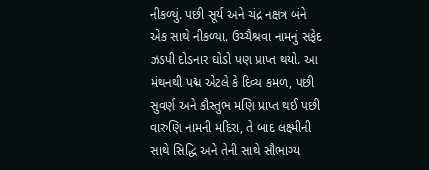નીકળ્યું. પછી સૂર્ય અને ચંદ્ર નક્ષત્ર બંને એક સાથે નીકળ્યા. ઉચ્ચૈશ્રવા નામનું સફેદ ઝડપી દોડનાર ઘોડો પણ પ્રાપ્ત થયો. આ મંથનથી પદ્મ એટલે કે દિવ્ય કમળ, પછી સુવર્ણ અને કૌસ્તુભ મણિ પ્રાપ્ત થઈ પછી વારુણિ નામની મદિરા, તે બાદ લક્ષ્મીની સાથે સિદ્ધિ અને તેની સાથે સૌભાગ્ય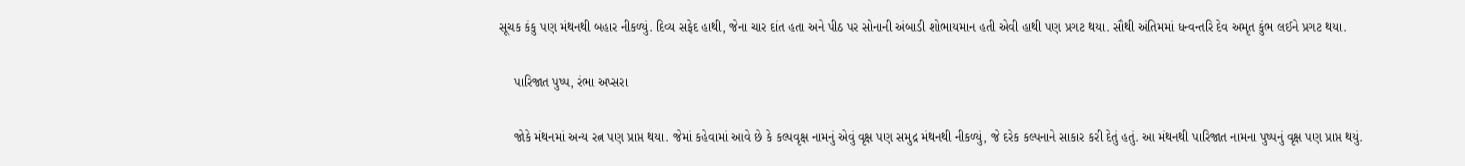સૂચક કંકુ પણ મંથનથી બહાર નીકળ્યું. દિવ્ય સફેદ હાથી, જેના ચાર દાંત હતા અને પીઠ પર સોનાની અંબાડી શોભાયમાન હતી એવી હાથી પણ પ્રગટ થયા. સૌથી અંતિમમાં ધન્વન્તરિ દેવ અમૃત કુંભ લઈને પ્રગટ થયા.

    પારિજાત પુષ્પ, રંભા અપ્સરા

    જોકે મંથનમાં અન્ય રત્ન પણ પ્રાપ્ત થયા. જેમાં કહેવામાં આવે છે કે કલ્પવૃક્ષ નામનું એવું વૃક્ષ પણ સમુદ્ર મંથનથી નીકળ્યું, જે દરેક કલ્પનાને સાકાર કરી દેતું હતું. આ મંથનથી પારિજાત નામના પુષ્પનું વૃક્ષ પણ પ્રાપ્ત થયું.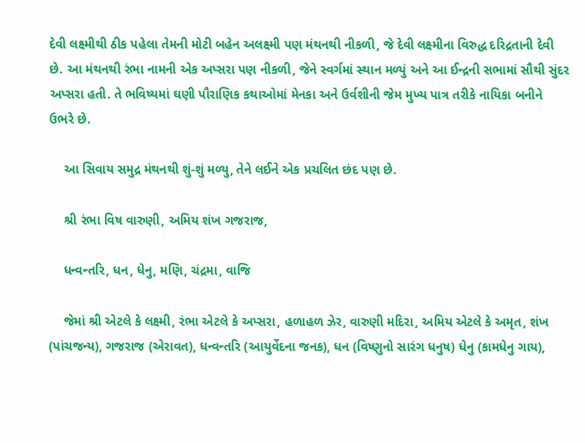દેવી લક્ષ્મીથી ઠીક પહેલા તેમની મોટી બહેન અલક્ષ્મી પણ મંથનથી નીકળી, જે દેવી લક્ષ્મીના વિરુદ્ધ દરિદ્રતાની દેવી છે. આ મંથનથી રંભા નામની એક અપ્સરા પણ નીકળી, જેને સ્વર્ગમાં સ્થાન મળ્યું અને આ ઈન્દ્રની સભામાં સૌથી સુંદર અપ્સરા હતી. તે ભવિષ્યમાં ઘણી પૌરાણિક કથાઓમાં મેનકા અને ઉર્વશીની જેમ મુખ્ય પાત્ર તરીકે નાયિકા બનીને ઉભરે છે.

    આ સિવાય સમુદ્ર મંથનથી શું-શું મળ્યુ, તેને લઈને એક પ્રચલિત છંદ પણ છે.

    શ્રી રંભા વિષ વારુણી, અમિય શંખ ગજરાજ,

    ધન્વન્તરિ, ધન, ધેનુ, મણિ, ચંદ્રમા, વાજિ

    જેમાં શ્રી એટલે કે લક્ષ્મી, રંભા એટલે કે અપ્સરા, હળાહળ ઝેર, વારુણી મદિરા, અમિય એટલે કે અમૃત, શંખ (પાંચજન્ય), ગજરાજ (એરાવત), ધન્વન્તરિ (આયુર્વેદના જનક), ધન (વિષ્ણુનો સારંગ ધનુષ) ધેનુ (કામધેનુ ગાય),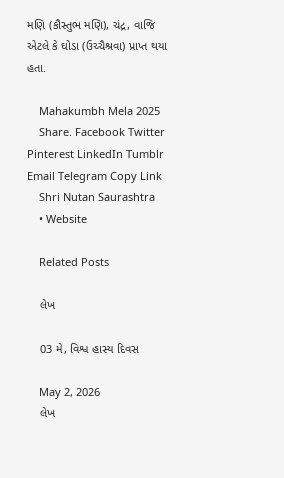મણિ (કૌસ્તુભ મણિ), ચંદ્ર, વાજિ એટલે કે ઘોડા (ઉચ્ચૈશ્રવા) પ્રાપ્ત થયા હતા.

    Mahakumbh Mela 2025
    Share. Facebook Twitter Pinterest LinkedIn Tumblr Email Telegram Copy Link
    Shri Nutan Saurashtra
    • Website

    Related Posts

    લેખ

    03 મે, વિશ્વ હાસ્ય દિવસ

    May 2, 2026
    લેખ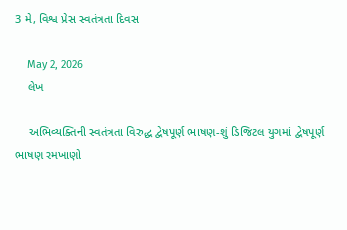3 મે, વિશ્વ પ્રેસ સ્વતંત્રતા દિવસ

    May 2, 2026
    લેખ

    અભિવ્યક્તિની સ્વતંત્રતા વિરુદ્ધ દ્વેષપૂર્ણ ભાષણ-શું ડિજિટલ યુગમાં દ્વેષપૂર્ણ ભાષણ રમખાણો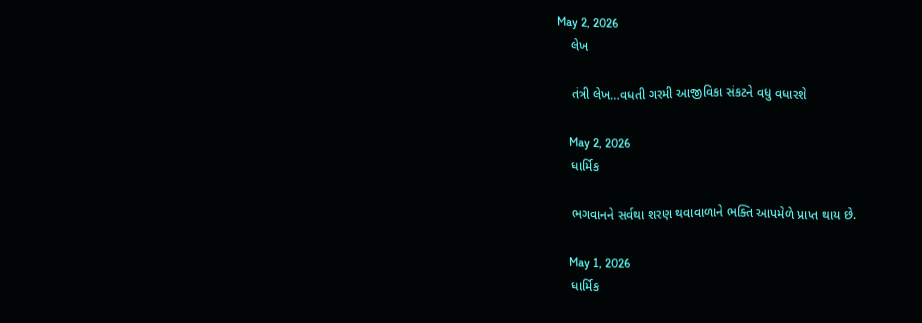May 2, 2026
    લેખ

    તંત્રી લેખ…વધતી ગરમી આજીવિકા સંકટને વધુ વધારશે

    May 2, 2026
    ધાર્મિક

    ભગવાનને સર્વથા શરણ થવાવાળાને ભક્તિ આપમેળે પ્રાપ્ત થાય છે.

    May 1, 2026
    ધાર્મિક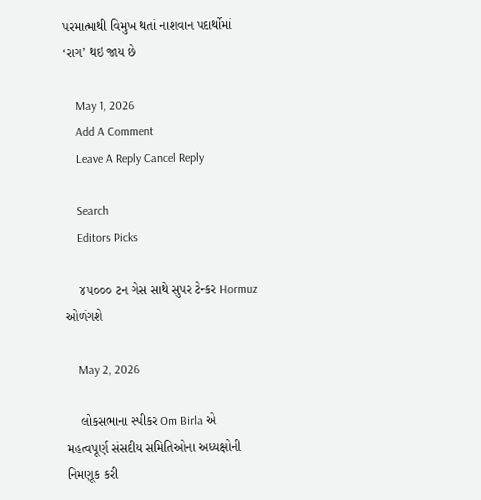પરમાત્માથી વિમુખ થતાં નાશવાન પદાર્થોમાં ‘રાગ’ થઇ જાય છે

    May 1, 2026
    Add A Comment
    Leave A Reply Cancel Reply

    Search
    Editors Picks

    ૪૫૦૦૦ ટન ગેસ સાથે સુપર ટેન્કર Hormuz ઓળંગશે

    May 2, 2026

    લોકસભાના સ્પીકર Om Birla એ મહત્વપૂર્ણ સંસદીય સમિતિઓના અધ્યક્ષોની નિમણૂક કરી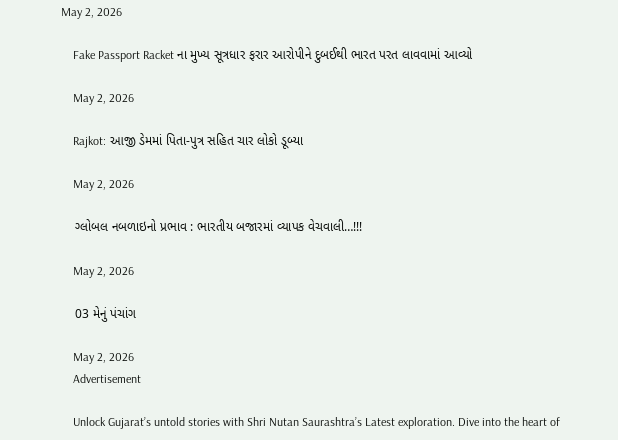May 2, 2026

    Fake Passport Racket ના મુખ્ય સૂત્રધાર ફરાર આરોપીને દુબઈથી ભારત પરત લાવવામાં આવ્યો

    May 2, 2026

    Rajkot: આજી ડેમમાં પિતા-પુત્ર સહિત ચાર લોકો ડૂબ્યા

    May 2, 2026

    ગ્લોબલ નબળાઇનો પ્રભાવ : ભારતીય બજારમાં વ્યાપક વેચવાલી…!!!

    May 2, 2026

    03 મેનું પંચાંગ

    May 2, 2026
    Advertisement

    Unlock Gujarat’s untold stories with Shri Nutan Saurashtra’s Latest exploration. Dive into the heart of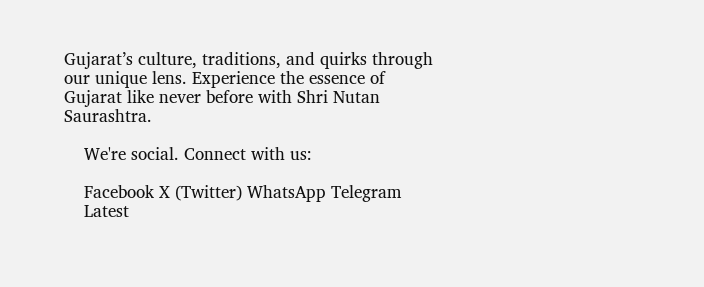Gujarat’s culture, traditions, and quirks through our unique lens. Experience the essence of Gujarat like never before with Shri Nutan Saurashtra.

    We're social. Connect with us:

    Facebook X (Twitter) WhatsApp Telegram
    Latest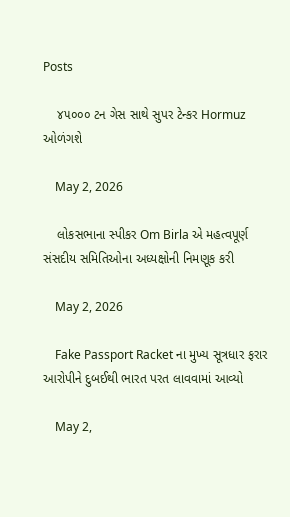Posts

    ૪૫૦૦૦ ટન ગેસ સાથે સુપર ટેન્કર Hormuz ઓળંગશે

    May 2, 2026

    લોકસભાના સ્પીકર Om Birla એ મહત્વપૂર્ણ સંસદીય સમિતિઓના અધ્યક્ષોની નિમણૂક કરી

    May 2, 2026

    Fake Passport Racket ના મુખ્ય સૂત્રધાર ફરાર આરોપીને દુબઈથી ભારત પરત લાવવામાં આવ્યો

    May 2,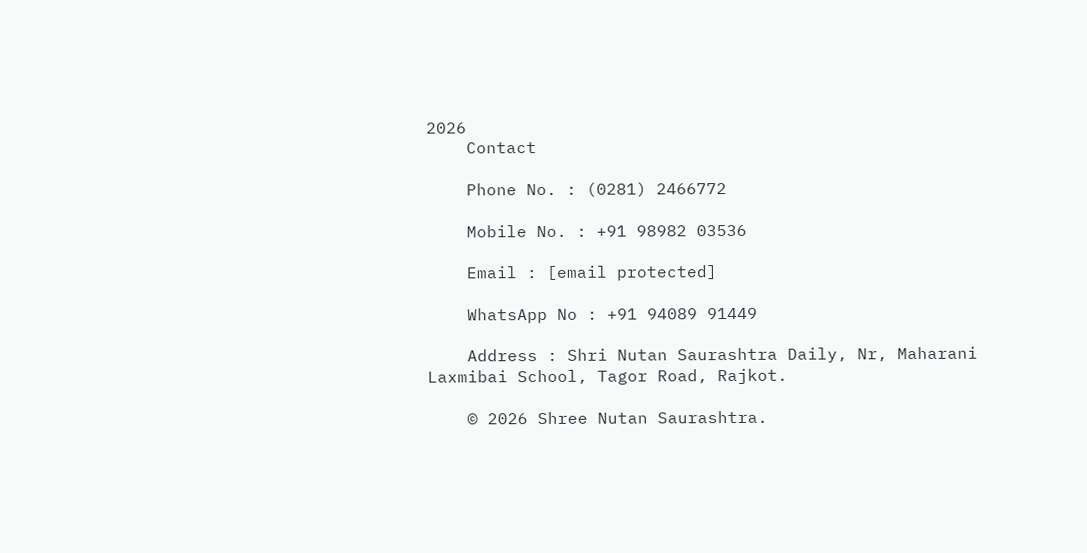2026
    Contact

    Phone No. : (0281) 2466772

    Mobile No. : +91 98982 03536

    Email : [email protected]

    WhatsApp No : +91 94089 91449

    Address : Shri Nutan Saurashtra Daily, Nr, Maharani Laxmibai School, Tagor Road, Rajkot.

    © 2026 Shree Nutan Saurashtra.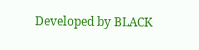Developed by BLACK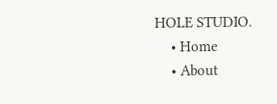HOLE STUDIO.
    • Home
    • About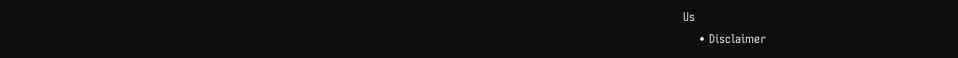Us
    • Disclaimer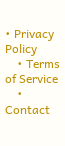• Privacy Policy
    • Terms of Service
    • Contact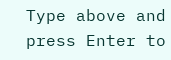Type above and press Enter to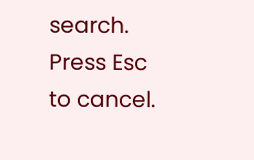search. Press Esc to cancel.